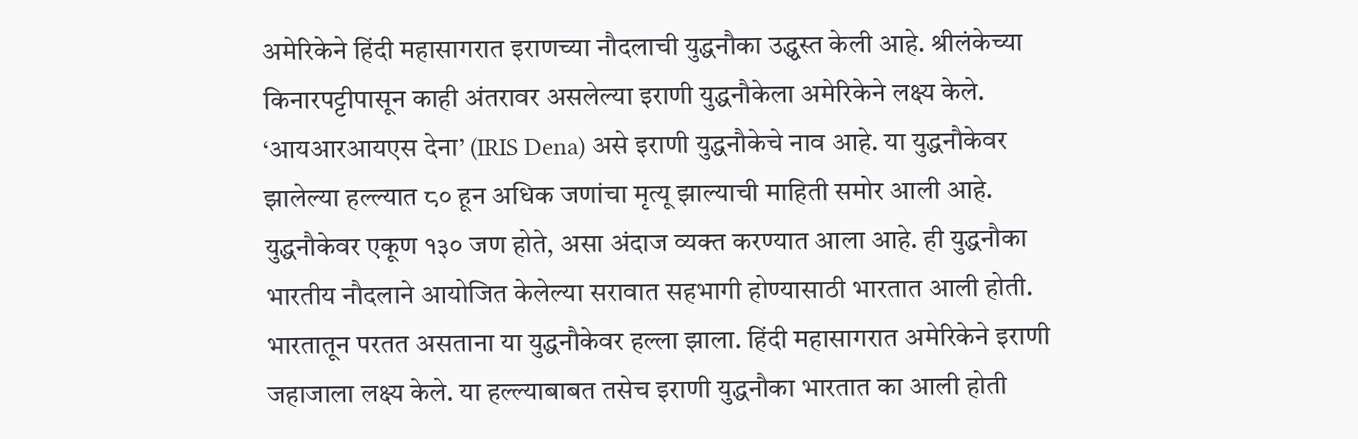अमेरिकेने हिंदी महासागरात इराणच्या नौदलाची युद्धनौका उद्ध्वस्त केली आहे. श्रीलंकेच्या किनारपट्टीपासून काही अंतरावर असलेल्या इराणी युद्धनौकेला अमेरिकेने लक्ष्य केले. ‘आयआरआयएस देना’ (IRIS Dena) असे इराणी युद्धनौकेचे नाव आहे. या युद्धनौकेवर झालेल्या हल्ल्यात ८० हून अधिक जणांचा मृत्यू झाल्याची माहिती समोर आली आहे. युद्धनौकेवर एकूण १३० जण होते, असा अंदाज व्यक्त करण्यात आला आहे. ही युद्धनौका भारतीय नौदलाने आयोजित केलेल्या सरावात सहभागी होण्यासाठी भारतात आली होती. भारतातून परतत असताना या युद्धनौकेवर हल्ला झाला. हिंदी महासागरात अमेरिकेने इराणी जहाजाला लक्ष्य केले. या हल्ल्याबाबत तसेच इराणी युद्धनौका भारतात का आली होती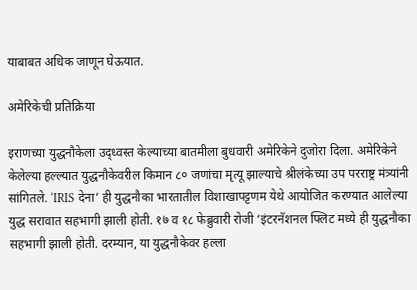याबाबत अधिक जाणून घेऊयात.

अमेरिकेची प्रतिक्रिया

इराणच्या युद्धनौकेला उद्ध्वस्त केल्याच्या बातमीला बुधवारी अमेरिकेने दुजोरा दिला. अमेरिकेने केलेल्या हल्ल्यात युद्धनौकेवरील किमान ८० जणांचा मृत्यू झाल्याचे श्रीलंकेच्या उप परराष्ट्र मंत्र्यांनी सांगितले. ‘IRIS देना’ ही युद्धनौका भारतातील विशाखापट्टणम येथे आयोजित करण्यात आलेल्या युद्ध सरावात सहभागी झाली होती. १७ व १८ फेब्रुवारी रोजी ‘इंटरनॅशनल फ्लिट मध्ये ही युद्धनौका सहभागी झाली होती. दरम्यान, या युद्धनौकेवर हल्ला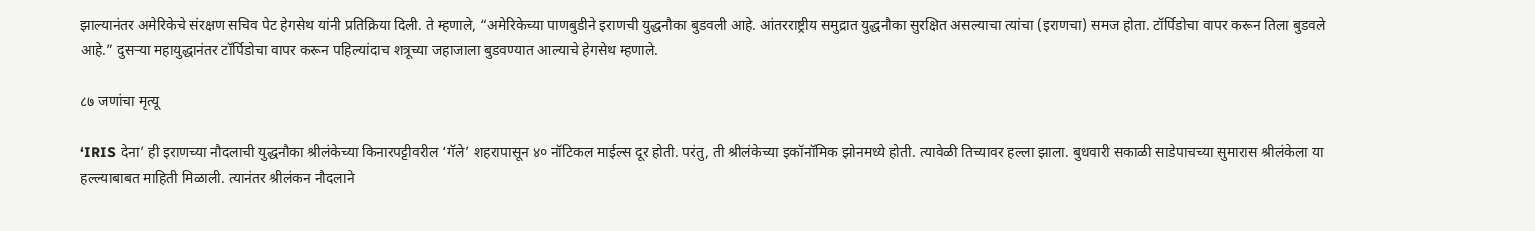झाल्यानंतर अमेरिकेचे संरक्षण सचिव पेट हेगसेथ यांनी प्रतिक्रिया दिली. ते म्हणाले, “अमेरिकेच्या पाणबुडीने इराणची युद्धनौका बुडवली आहे. आंतरराष्ट्रीय समुद्रात युद्धनौका सुरक्षित असल्याचा त्यांचा (इराणचा) समज होता. टॉर्पिडोचा वापर करून तिला बुडवले आहे.” दुसऱ्या महायुद्धानंतर टॉर्पिडोचा वापर करून पहिल्यांदाच शत्रूच्या जहाजाला बुडवण्यात आल्याचे हेगसेथ म्हणाले.

८७ जणांचा मृत्यू

‘IRIS देना’ ही इराणच्या नौदलाची युद्धनौका श्रीलंकेच्या किनारपट्टीवरील ‘गॅले’ शहरापासून ४० नॉटिकल माईल्स दूर होती. परंतु, ती श्रीलंकेच्या इकॉनॉमिक झोनमध्ये होती. त्यावेळी तिच्यावर हल्ला झाला. बुधवारी सकाळी साडेपाचच्या सुमारास श्रीलंकेला या हल्ल्याबाबत माहिती मिळाली. त्यानंतर श्रीलंकन नौदलाने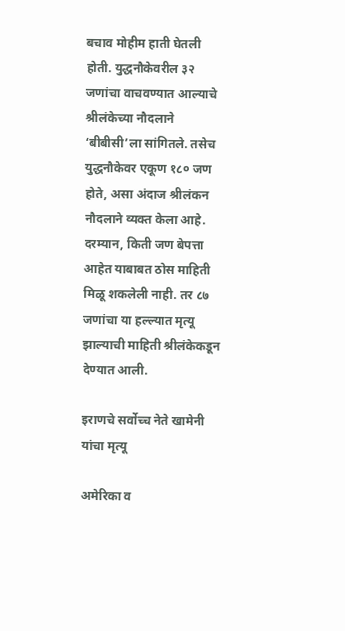बचाव मोहीम हाती घेतली होती. युद्धनौकेवरील ३२ जणांचा वाचवण्यात आल्याचे श्रीलंकेच्या नौदलाने ‘बीबीसी’ला सांगितले. तसेच युद्धनौकेवर एकूण १८० जण होते, असा अंदाज श्रीलंकन नौदलाने व्यक्त केला आहे. दरम्यान, किती जण बेपत्ता आहेत याबाबत ठोस माहिती मिळू शकलेली नाही. तर ८७ जणांचा या हल्ल्यात मृत्यू झाल्याची माहिती श्रीलंकेकडून देण्यात आली.

इराणचे सर्वोच्च नेते खामेनी यांचा मृत्यू

अमेरिका व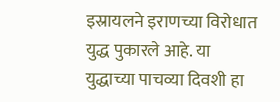इस्रायलने इराणच्या विरोधात युद्ध पुकारले आहे. या युद्धाच्या पाचव्या दिवशी हा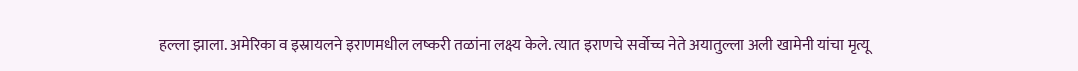हल्ला झाला. अमेरिका व इस्रायलने इराणमधील लष्करी तळांना लक्ष्य केले. त्यात इराणचे सर्वोच्च नेते अयातुल्ला अली खामेनी यांचा मृत्यू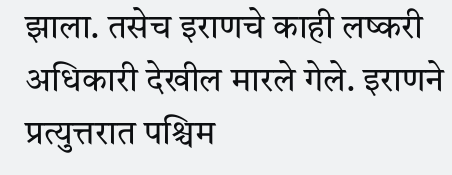झाला. तसेच इराणचे काही लष्करी अधिकारी देखील मारले गेले. इराणने प्रत्युत्तरात पश्चिम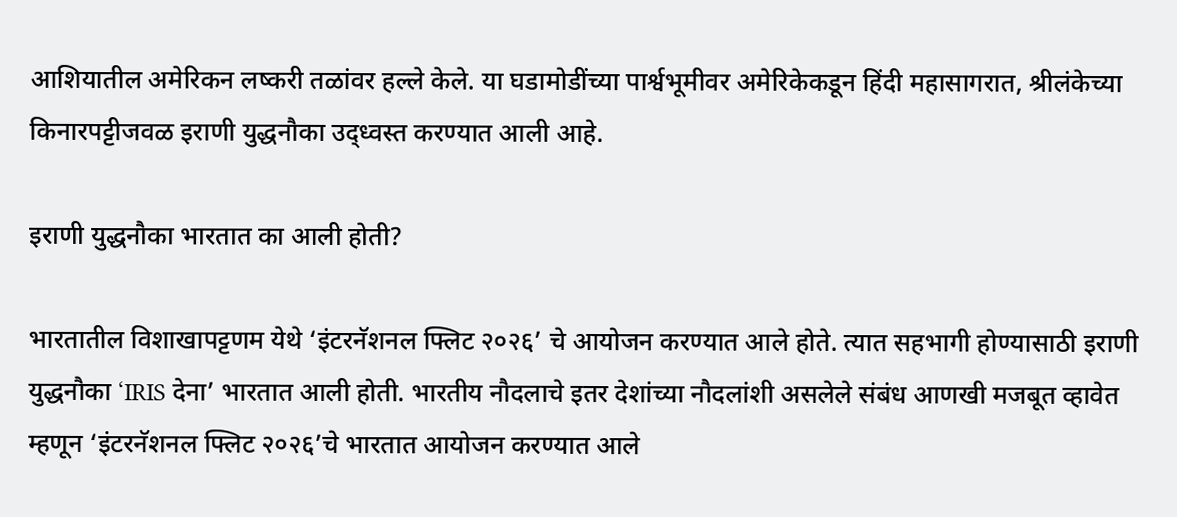आशियातील अमेरिकन लष्करी तळांवर हल्ले केले. या घडामोडींच्या पार्श्वभूमीवर अमेरिकेकडून हिंदी महासागरात, श्रीलंकेच्या किनारपट्टीजवळ इराणी युद्धनौका उद्ध्वस्त करण्यात आली आहे.

इराणी युद्धनौका भारतात का आली होती?

भारतातील विशाखापट्टणम येथे ‘इंटरनॅशनल फ्लिट २०२६’ चे आयोजन करण्यात आले होते. त्यात सहभागी होण्यासाठी इराणी युद्धनौका ‘IRIS देना’ भारतात आली होती. भारतीय नौदलाचे इतर देशांच्या नौदलांशी असलेले संबंध आणखी मजबूत व्हावेत म्हणून ‘इंटरनॅशनल फ्लिट २०२६’चे भारतात आयोजन करण्यात आले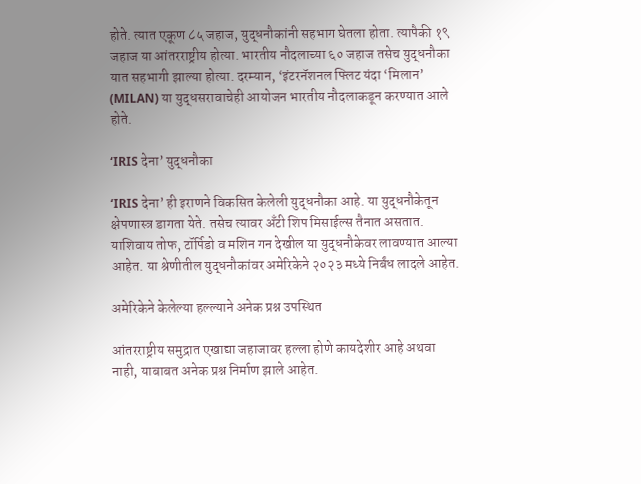होते. त्यात एकूण ८५ जहाज, युद्धनौकांनी सहभाग घेतला होता. त्यापैकी १९ जहाज या आंतरराष्ट्रीय होत्या. भारतीय नौदलाच्या ६० जहाज तसेच युद्धनौका यात सहभागी झाल्या होत्या. दरम्यान, ‘इंटरनॅशनल फ्लिट यंदा ‘मिलान’ (MILAN) या युद्धसरावाचेही आयोजन भारतीय नौदलाकडून करण्यात आले होते.

‘IRIS देना’ युद्धनौका

‘IRIS देना’ ही इराणने विकसित केलेली युद्धनौका आहे. या युद्धनौकेतून क्षेपणास्त्र डागता येते. तसेच त्यावर अँटी शिप मिसाईल्स तैनात असतात. याशिवाय तोफ, टॉर्पिडो व मशिन गन देखील या युद्धनौकेवर लावण्यात आल्या आहेत. या श्रेणीतील युद्धनौकांवर अमेरिकेने २०२३ मध्ये निर्बंध लादले आहेत.

अमेरिकेने केलेल्या हल्ल्याने अनेक प्रश्न उपस्थित

आंतरराष्ट्रीय समुद्रात एखाद्या जहाजावर हल्ला होणे कायदेशीर आहे अथवा नाही, याबाबत अनेक प्रश्न निर्माण झाले आहेत.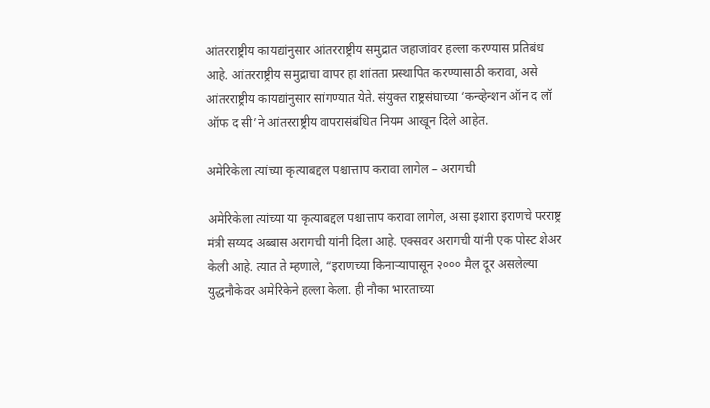आंतरराष्ट्रीय कायद्यांनुसार आंतरराष्ट्रीय समुद्रात जहाजांवर हल्ला करण्यास प्रतिबंध आहे. आंतरराष्ट्रीय समुद्राचा वापर हा शांतता प्रस्थापित करण्यासाठी करावा, असे आंतरराष्ट्रीय कायद्यांनुसार सांगण्यात येते. संयुक्त राष्ट्रसंघाच्या ‘कन्व्हेन्शन ऑन द लॉ ऑफ द सी’ने आंतरराष्ट्रीय वापरासंबंधित नियम आखून दिले आहेत.

अमेरिकेला त्यांच्या कृत्याबद्दल पश्चात्ताप करावा लागेल – अरागची

अमेरिकेला त्यांच्या या कृत्याबद्दल पश्चात्ताप करावा लागेल, असा इशारा इराणचे परराष्ट्र मंत्री सय्यद अब्बास अरागची यांनी दिला आहे. एक्सवर अरागची यांनी एक पोस्ट शेअर केली आहे. त्यात ते म्हणाले, “इराणच्या किनाऱ्यापासून २००० मैल दूर असलेल्या युद्धनौकेवर अमेरिकेने हल्ला केला. ही नौका भारताच्या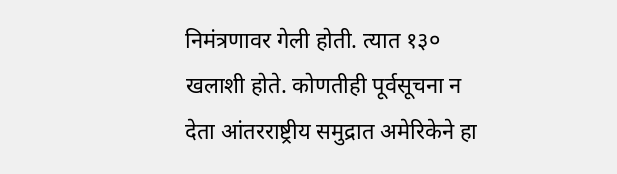निमंत्रणावर गेली होती. त्यात १३० खलाशी होते. कोणतीही पूर्वसूचना न देता आंतरराष्ट्रीय समुद्रात अमेरिकेने हा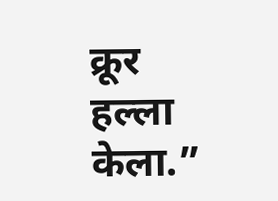क्रूर हल्ला केला.”